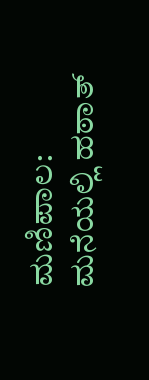ಮಣಿಪಾಲ: ಮನೆಯಲ್ಲಿ ಹಠಾತ್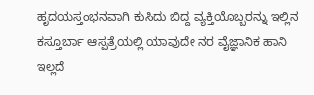ಹೃದಯಸ್ತಂಭನವಾಗಿ ಕುಸಿದು ಬಿದ್ದ ವ್ಯಕ್ತಿಯೊಬ್ಬರನ್ನು ಇಲ್ಲಿನ ಕಸ್ತೂರ್ಬಾ ಆಸ್ಪತ್ರೆಯಲ್ಲಿ ಯಾವುದೇ ನರ ವೈಜ್ಞಾನಿಕ ಹಾನಿ ಇಲ್ಲದೆ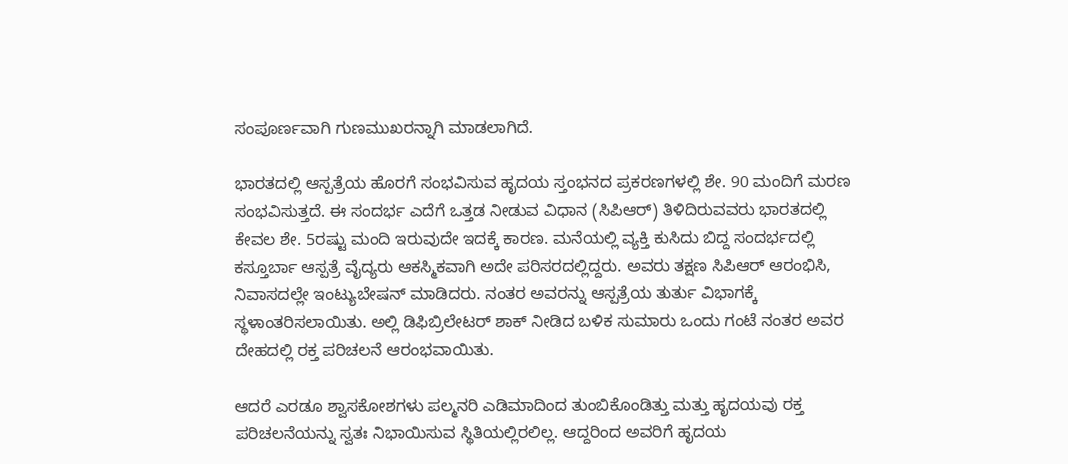ಸಂಪೂರ್ಣವಾಗಿ ಗುಣಮುಖರನ್ನಾಗಿ ಮಾಡಲಾಗಿದೆ.

ಭಾರತದಲ್ಲಿ ಆಸ್ಪತ್ರೆಯ ಹೊರಗೆ ಸಂಭವಿಸುವ ಹೃದಯ ಸ್ತಂಭನದ ಪ್ರಕರಣಗಳಲ್ಲಿ ಶೇ. 90 ಮಂದಿಗೆ ಮರಣ ಸಂಭವಿಸುತ್ತದೆ. ಈ ಸಂದರ್ಭ ಎದೆಗೆ ಒತ್ತಡ ನೀಡುವ ವಿಧಾನ (ಸಿಪಿಆರ್) ತಿಳಿದಿರುವವರು ಭಾರತದಲ್ಲಿ ಕೇವಲ ಶೇ. 5ರಷ್ಟು ಮಂದಿ ಇರುವುದೇ ಇದಕ್ಕೆ ಕಾರಣ. ಮನೆಯಲ್ಲಿ ವ್ಯಕ್ತಿ ಕುಸಿದು ಬಿದ್ದ ಸಂದರ್ಭದಲ್ಲಿ ಕಸ್ತೂರ್ಬಾ ಆಸ್ಪತ್ರೆ ವೈದ್ಯರು ಆಕಸ್ಮಿಕವಾಗಿ ಅದೇ ಪರಿಸರದಲ್ಲಿದ್ದರು. ಅವರು ತಕ್ಷಣ ಸಿಪಿಆರ್ ಆರಂಭಿಸಿ, ನಿವಾಸದಲ್ಲೇ ಇಂಟ್ಯುಬೇಷನ್ ಮಾಡಿದರು. ನಂತರ ಅವರನ್ನು ಆಸ್ಪತ್ರೆಯ ತುರ್ತು ವಿಭಾಗಕ್ಕೆ ಸ್ಥಳಾಂತರಿಸಲಾಯಿತು. ಅಲ್ಲಿ ಡಿಫಿಬ್ರಿಲೇಟರ್ ಶಾಕ್ ನೀಡಿದ ಬಳಿಕ ಸುಮಾರು ಒಂದು ಗಂಟೆ ನಂತರ ಅವರ ದೇಹದಲ್ಲಿ ರಕ್ತ ಪರಿಚಲನೆ ಆರಂಭವಾಯಿತು.

ಆದರೆ ಎರಡೂ ಶ್ವಾಸಕೋಶಗಳು ಪಲ್ಮನರಿ ಎಡಿಮಾದಿಂದ ತುಂಬಿಕೊಂಡಿತ್ತು ಮತ್ತು ಹೃದಯವು ರಕ್ತ ಪರಿಚಲನೆಯನ್ನು ಸ್ವತಃ ನಿಭಾಯಿಸುವ ಸ್ಥಿತಿಯಲ್ಲಿರಲಿಲ್ಲ. ಆದ್ದರಿಂದ ಅವರಿಗೆ ಹೃದಯ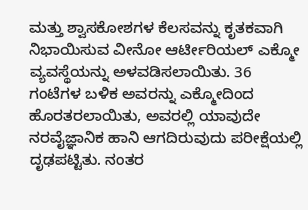ಮತ್ತು ಶ್ವಾಸಕೋಶಗಳ ಕೆಲಸವನ್ನು ಕೃತಕವಾಗಿ ನಿಭಾಯಿಸುವ ವೀನೋ ಆರ್ಟೀರಿಯಲ್ ಎಕ್ಮೋ ವ್ಯವಸ್ಥೆಯನ್ನು ಅಳವಡಿಸಲಾಯಿತು. 36 ಗಂಟೆಗಳ ಬಳಿಕ ಅವರನ್ನು ಎಕ್ಮೋದಿಂದ ಹೊರತರಲಾಯಿತು, ಅವರಲ್ಲಿ ಯಾವುದೇ ನರವೈಜ್ಞಾನಿಕ ಹಾನಿ ಆಗದಿರುವುದು ಪರೀಕ್ಷೆಯಲ್ಲಿ ದೃಢಪಟ್ಟಿತು. ನಂತರ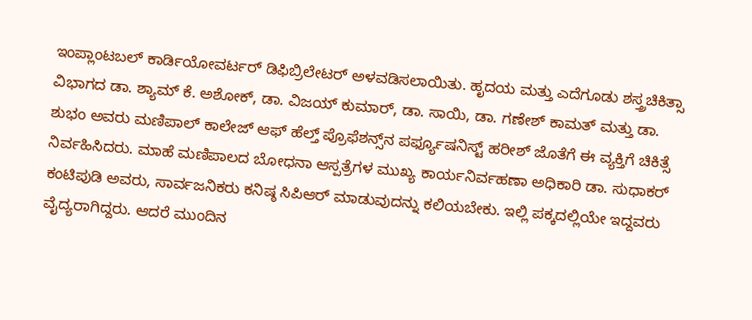ಇಂಪ್ಲಾಂಟಬಲ್ ಕಾರ್ಡಿಯೋವರ್ಟರ್ ಡಿಫಿಬ್ರಿಲೇಟರ್ ಅಳವಡಿಸಲಾಯಿತು. ಹೃದಯ ಮತ್ತು ಎದೆಗೂಡು ಶಸ್ತ್ರಚಿಕಿತ್ಸಾ ವಿಭಾಗದ ಡಾ. ಶ್ಯಾಮ್ ಕೆ. ಅಶೋಕ್, ಡಾ. ವಿಜಯ್ ಕುಮಾರ್, ಡಾ. ಸಾಯಿ, ಡಾ. ಗಣೇಶ್ ಕಾಮತ್ ಮತ್ತು ಡಾ. ಶುಭಂ ಅವರು ಮಣಿಪಾಲ್ ಕಾಲೇಜ್ ಆಫ್ ಹೆಲ್ತ್ ಪ್ರೊಫೆಶನ್ಸ್‌ನ ಪರ್ಫ್ಯೂಷನಿಸ್ಟ್ ಹರೀಶ್ ಜೊತೆಗೆ ಈ ವ್ಯಕ್ತಿಗೆ ಚಿಕಿತ್ಸೆ ನಿರ್ವಹಿಸಿದರು. ಮಾಹೆ ಮಣಿಪಾಲದ ಬೋಧನಾ ಆಸ್ಪತ್ರೆಗಳ ಮುಖ್ಯ ಕಾರ್ಯನಿರ್ವಹಣಾ ಅಧಿಕಾರಿ ಡಾ. ಸುಧಾಕರ್ ಕಂಟಿಪುಡಿ ಅವರು, ಸಾರ್ವಜನಿಕರು ಕನಿಷ್ಠ ಸಿಪಿಆರ್ ಮಾಡುವುದನ್ನು ಕಲಿಯಬೇಕು. ಇಲ್ಲಿ ಪಕ್ಕದಲ್ಲಿಯೇ ಇದ್ದವರು ವೈದ್ಯರಾಗಿದ್ದರು. ಆದರೆ ಮುಂದಿನ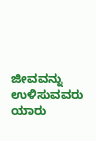ಜೀವವನ್ನು ಉಳಿಸುವವರು ಯಾರು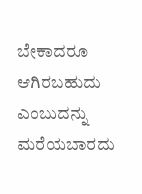ಬೇಕಾದರೂ ಆಗಿರಬಹುದು ಎಂಬುದನ್ನು ಮರೆಯಬಾರದು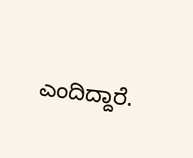ಎಂದಿದ್ದಾರೆ.